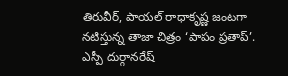తిరువీర్, పాయల్ రాధాకృష్ణ జంటగా నటిస్తున్న తాజా చిత్రం ‘పాపం ప్రతాప్’. ఎస్పీ దుర్గానరేష్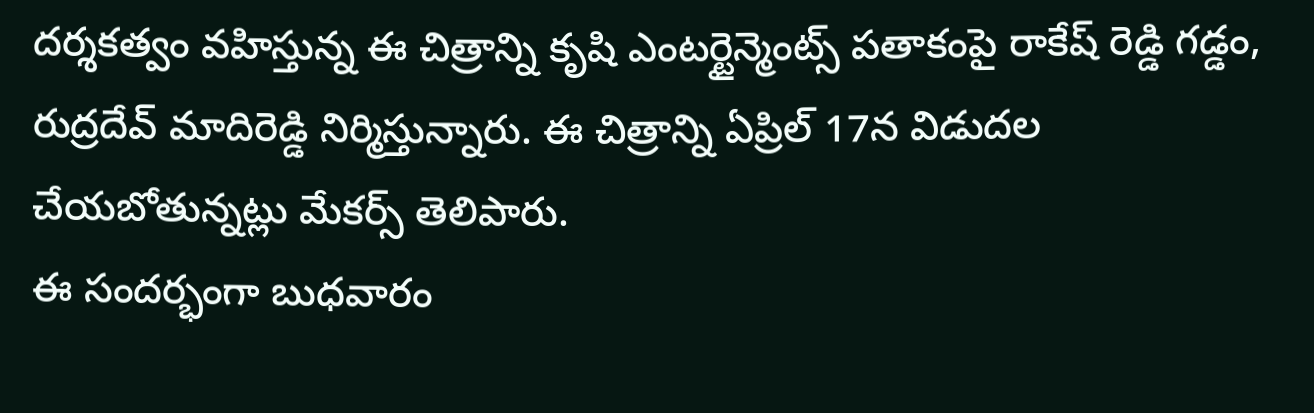దర్శకత్వం వహిస్తున్న ఈ చిత్రాన్ని కృషి ఎంటర్టైన్మెంట్స్ పతాకంపై రాకేష్ రెడ్డి గడ్డం, రుద్రదేవ్ మాదిరెడ్డి నిర్మిస్తున్నారు. ఈ చిత్రాన్ని ఏప్రిల్ 17న విడుదల చేయబోతున్నట్లు మేకర్స్ తెలిపారు.
ఈ సందర్భంగా బుధవారం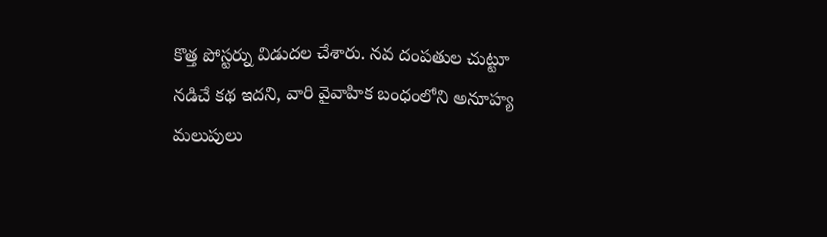కొత్త పోస్టర్ను విడుదల చేశారు. నవ దంపతుల చుట్టూ నడిచే కథ ఇదని, వారి వైవాహిక బంధంలోని అనూహ్య మలుపులు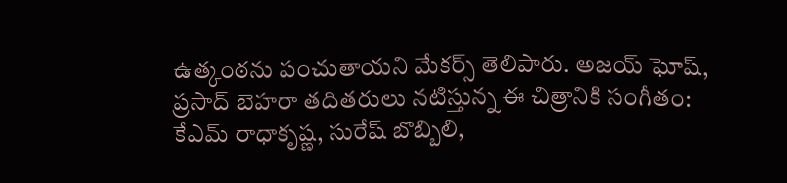ఉత్కంఠను పంచుతాయని మేకర్స్ తెలిపారు. అజయ్ ఘోష్, ప్రసాద్ బెహరా తదితరులు నటిస్తున్న ఈ చిత్రానికి సంగీతం: కేఎమ్ రాధాకృష్ణ, సురేష్ బొబ్బిలి,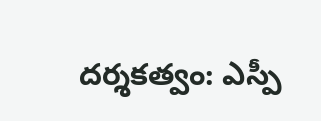దర్శకత్వం: ఎస్పీ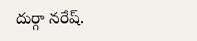దుర్గా నరేష్.